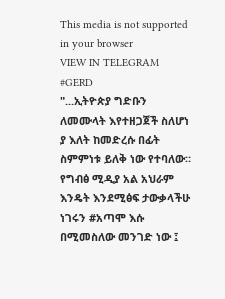This media is not supported in your browser
VIEW IN TELEGRAM
#GERD
"...ኢትዮጵያ ግድቡን ለመሙላት እየተዘጋጀች ስለሆነ ያ እለት ከመድረሱ በፊት ስምምነቱ ይለቅ ነው የተባለው። የግብፅ ሚዲያ አል አህራም እንዴት እንደሚፅፍ ታውቃላችሁ ነገሩን #አጣሞ እሱ በሚመስለው መንገድ ነው ፤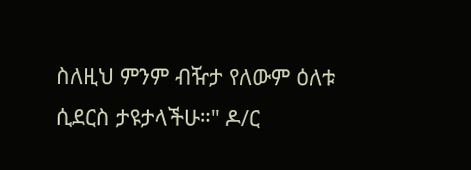ስለዚህ ምንም ብዥታ የለውም ዕለቱ ሲደርስ ታዩታላችሁ።" ዶ/ር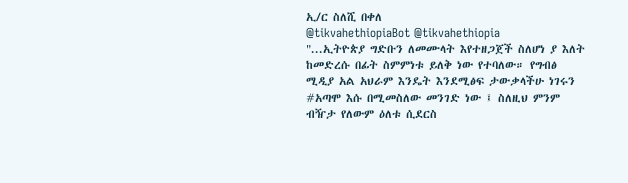ኢ/ር ስለሺ በቀለ
@tikvahethiopiaBot @tikvahethiopia
"...ኢትዮጵያ ግድቡን ለመሙላት እየተዘጋጀች ስለሆነ ያ እለት ከመድረሱ በፊት ስምምነቱ ይለቅ ነው የተባለው። የግብፅ ሚዲያ አል አህራም እንዴት እንደሚፅፍ ታውቃላችሁ ነገሩን #አጣሞ እሱ በሚመስለው መንገድ ነው ፤ ስለዚህ ምንም ብዥታ የለውም ዕለቱ ሲደርስ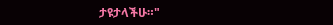ታዩታላችሁ።"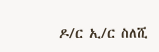ዶ/ር ኢ/ር ስለሺ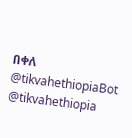በቀለ
@tikvahethiopiaBot @tikvahethiopia